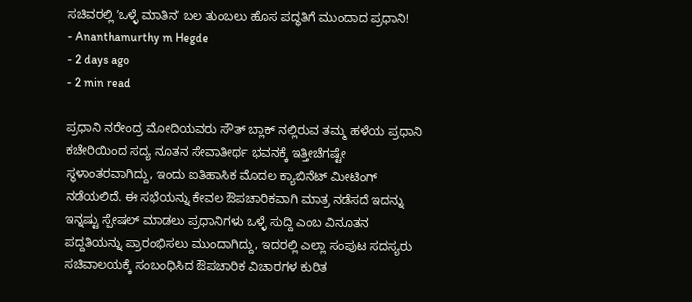ಸಚಿವರಲ್ಲಿ ʼಒಳ್ಳೆ ಮಾತಿನʼ ಬಲ ತುಂಬಲು ಹೊಸ ಪದ್ಧತಿಗೆ ಮುಂದಾದ ಪ್ರಧಾನಿ!
- Ananthamurthy m Hegde
- 2 days ago
- 2 min read

ಪ್ರಧಾನಿ ನರೇಂದ್ರ ಮೋದಿಯವರು ಸೌತ್ ಬ್ಲಾಕ್ ನಲ್ಲಿರುವ ತಮ್ಮ ಹಳೆಯ ಪ್ರಧಾನಿ ಕಚೇರಿಯಿಂದ ಸದ್ಯ ನೂತನ ಸೇವಾತೀರ್ಥ ಭವನಕ್ಕೆ ಇತ್ತೀಚೆಗಷ್ಟೇ ಸ್ಥಳಾಂತರವಾಗಿದ್ದು, ಇಂದು ಐತಿಹಾಸಿಕ ಮೊದಲ ಕ್ಯಾಬಿನೆಟ್ ಮೀಟಿಂಗ್ ನಡೆಯಲಿದೆ. ಈ ಸಭೆಯನ್ನು ಕೇವಲ ಔಪಚಾರಿಕವಾಗಿ ಮಾತ್ರ ನಡೆಸದೆ ಇದನ್ನು ಇನ್ನಷ್ಟು ಸ್ಪೇಷಲ್ ಮಾಡಲು ಪ್ರಧಾನಿಗಳು ಒಳ್ಳೆ ಸುದ್ದಿ ಎಂಬ ವಿನೂತನ ಪದ್ದತಿಯನ್ನು ಪ್ರಾರಂಭಿಸಲು ಮುಂದಾಗಿದ್ದು, ಇದರಲ್ಲಿ ಎಲ್ಲಾ ಸಂಪುಟ ಸದಸ್ಯರು ಸಚಿವಾಲಯಕ್ಕೆ ಸಂಬಂಧಿಸಿದ ಔಪಚಾರಿಕ ವಿಚಾರಗಳ ಕುರಿತ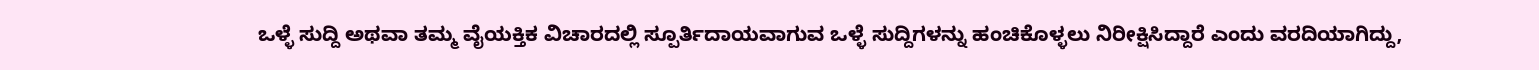ಒಳ್ಳೆ ಸುದ್ದಿ ಅಥವಾ ತಮ್ಮ ವೈಯಕ್ತಿಕ ವಿಚಾರದಲ್ಲಿ ಸ್ಪೂರ್ತಿದಾಯವಾಗುವ ಒಳ್ಳೆ ಸುದ್ದಿಗಳನ್ನು ಹಂಚಿಕೊಳ್ಳಲು ನಿರೀಕ್ಷಿಸಿದ್ದಾರೆ ಎಂದು ವರದಿಯಾಗಿದ್ದು,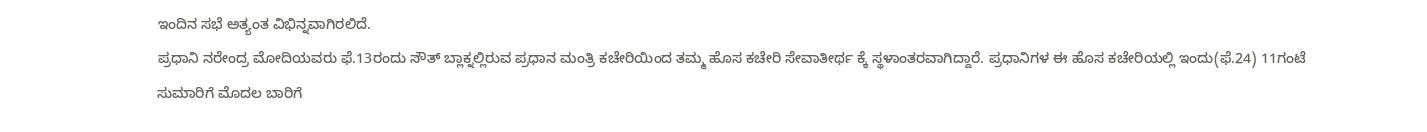ಇಂದಿನ ಸಭೆ ಅತ್ಯಂತ ವಿಭಿನ್ನವಾಗಿರಲಿದೆ.
ಪ್ರಧಾನಿ ನರೇಂದ್ರ ಮೋದಿಯವರು ಫೆ.13ರಂದು ಸೌತ್ ಬ್ಲಾಕ್ನಲ್ಲಿರುವ ಪ್ರಧಾನ ಮಂತ್ರಿ ಕಚೇರಿಯಿಂದ ತಮ್ಮ ಹೊಸ ಕಚೇರಿ ಸೇವಾತೀರ್ಥ ಕ್ಕೆ ಸ್ಥಳಾಂತರವಾಗಿದ್ದಾರೆ. ಪ್ರಧಾನಿಗಳ ಈ ಹೊಸ ಕಚೇರಿಯಲ್ಲಿ ಇಂದು(ಫೆ.24) 11ಗಂಟೆ ಸುಮಾರಿಗೆ ಮೊದಲ ಬಾರಿಗೆ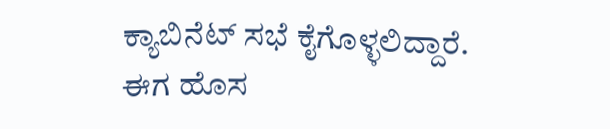ಕ್ಯಾಬಿನೆಟ್ ಸಭೆ ಕೈಗೊಳ್ಳಲಿದ್ದಾರೆ.
ಈಗ ಹೊಸ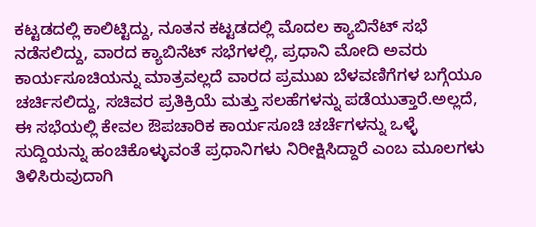ಕಟ್ಟಡದಲ್ಲಿ ಕಾಲಿಟ್ಟಿದ್ದು, ನೂತನ ಕಟ್ಟಡದಲ್ಲಿ ಮೊದಲ ಕ್ಯಾಬಿನೆಟ್ ಸಭೆ ನಡೆಸಲಿದ್ದು, ವಾರದ ಕ್ಯಾಬಿನೆಟ್ ಸಭೆಗಳಲ್ಲಿ, ಪ್ರಧಾನಿ ಮೋದಿ ಅವರು ಕಾರ್ಯಸೂಚಿಯನ್ನು ಮಾತ್ರವಲ್ಲದೆ ವಾರದ ಪ್ರಮುಖ ಬೆಳವಣಿಗೆಗಳ ಬಗ್ಗೆಯೂ ಚರ್ಚಿಸಲಿದ್ದು, ಸಚಿವರ ಪ್ರತಿಕ್ರಿಯೆ ಮತ್ತು ಸಲಹೆಗಳನ್ನು ಪಡೆಯುತ್ತಾರೆ.ಅಲ್ಲದೆ, ಈ ಸಭೆಯಲ್ಲಿ ಕೇವಲ ಔಪಚಾರಿಕ ಕಾರ್ಯಸೂಚಿ ಚರ್ಚೆಗಳನ್ನು ಒಳ್ಳೆ ಸುದ್ದಿಯನ್ನು ಹಂಚಿಕೊಳ್ಳುವಂತೆ ಪ್ರಧಾನಿಗಳು ನಿರೀಕ್ಷಿಸಿದ್ದಾರೆ ಎಂಬ ಮೂಲಗಳು ತಿಳಿಸಿರುವುದಾಗಿ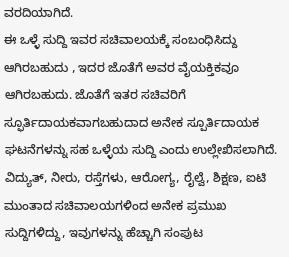ವರದಿಯಾಗಿದೆ.
ಈ ಒಳ್ಳೆ ಸುದ್ದಿ ಇವರ ಸಚಿವಾಲಯಕ್ಕೆ ಸಂಬಂಧಿಸಿದ್ದು ಆಗಿರಬಹುದು , ಇದರ ಜೊತೆಗೆ ಅವರ ವೈಯಕ್ತಿಕವೂ ಆಗಿರಬಹುದು. ಜೊತೆಗೆ ಇತರ ಸಚಿವರಿಗೆ ಸ್ಫೂರ್ತಿದಾಯಕವಾಗಬಹುದಾದ ಅನೇಕ ಸ್ಪೂರ್ತಿದಾಯಕ ಘಟನೆಗಳನ್ನು ಸಹ ಒಳ್ಳೆಯ ಸುದ್ದಿ ಎಂದು ಉಲ್ಲೇಖಿಸಲಾಗಿದೆ. ವಿದ್ಯುತ್, ನೀರು, ರಸ್ತೆಗಳು, ಆರೋಗ್ಯ, ರೈಲ್ವೆ, ಶಿಕ್ಷಣ, ಐಟಿ ಮುಂತಾದ ಸಚಿವಾಲಯಗಳಿಂದ ಅನೇಕ ಪ್ರಮುಖ ಸುದ್ದಿಗಳಿದ್ದು, ಇವುಗಳನ್ನು ಹೆಚ್ಚಾಗಿ ಸಂಪುಟ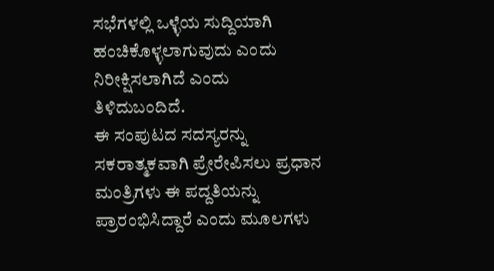ಸಭೆಗಳಲ್ಲಿ ಒಳ್ಳೆಯ ಸುದ್ದಿಯಾಗಿ ಹಂಚಿಕೊಳ್ಳಲಾಗುವುದು ಎಂದು ನಿರೀಕ್ಷಿಸಲಾಗಿದೆ ಎಂದು ತಿಳಿದುಬಂದಿದೆ.
ಈ ಸಂಪುಟದ ಸದಸ್ಯರನ್ನು ಸಕರಾತ್ಮಕವಾಗಿ ಪ್ರೇರೇಪಿಸಲು ಪ್ರಧಾನ ಮಂತ್ರಿಗಳು ಈ ಪದ್ದತಿಯನ್ನು ಪ್ರಾರಂಭಿಸಿದ್ದಾರೆ ಎಂದು ಮೂಲಗಳು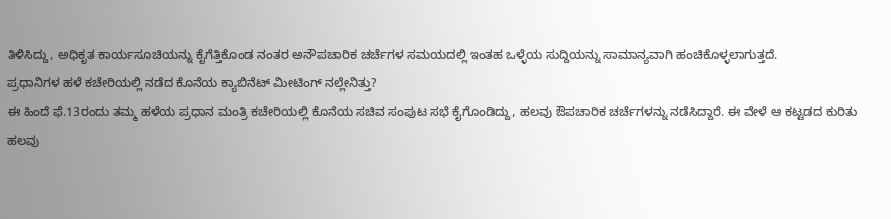ತಿಳಿಸಿದ್ದು, ಅಧಿಕೃತ ಕಾರ್ಯಸೂಚಿಯನ್ನು ಕೈಗೆತ್ತಿಕೊಂಡ ನಂತರ ಅನೌಪಚಾರಿಕ ಚರ್ಚೆಗಳ ಸಮಯದಲ್ಲಿ ಇಂತಹ ಒಳ್ಳೆಯ ಸುದ್ದಿಯನ್ನು ಸಾಮಾನ್ಯವಾಗಿ ಹಂಚಿಕೊಳ್ಳಲಾಗುತ್ತದೆ.
ಪ್ರಧಾನಿಗಳ ಹಳೆ ಕಚೇರಿಯಲ್ಲಿ ನಡೆದ ಕೊನೆಯ ಕ್ಯಾಬಿನೆಟ್ ಮೀಟಿಂಗ್ ನಲ್ಲೇನಿತ್ತು?
ಈ ಹಿಂದೆ ಫೆ.13ರಂದು ತಮ್ಮ ಹಳೆಯ ಪ್ರಧಾನ ಮಂತ್ರಿ ಕಚೇರಿಯಲ್ಲಿ ಕೊನೆಯ ಸಚಿವ ಸಂಪುಟ ಸಭೆ ಕೈಗೊಂಡಿದ್ದು, ಹಲವು ಔಪಚಾರಿಕ ಚರ್ಚೆಗಳನ್ನು ನಡೆಸಿದ್ದಾರೆ. ಈ ವೇಳೆ ಆ ಕಟ್ಟಡದ ಕುರಿತು ಹಲವು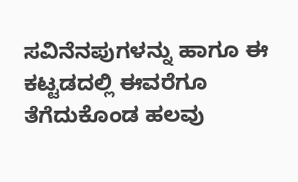ಸವಿನೆನಪುಗಳನ್ನು ಹಾಗೂ ಈ ಕಟ್ಟಡದಲ್ಲಿ ಈವರೆಗೂ ತೆಗೆದುಕೊಂಡ ಹಲವು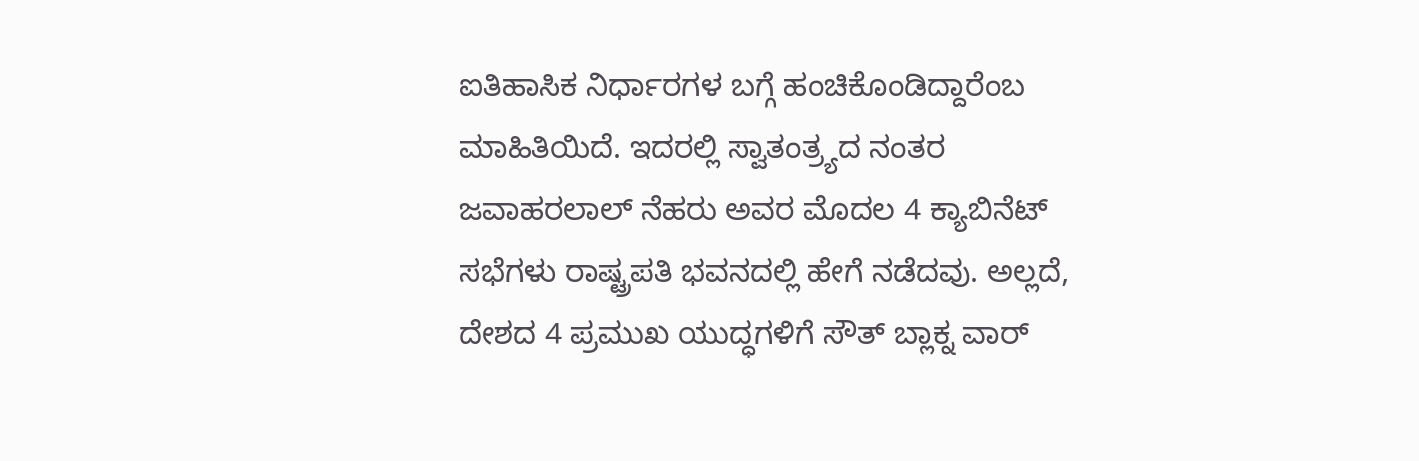ಐತಿಹಾಸಿಕ ನಿರ್ಧಾರಗಳ ಬಗ್ಗೆ ಹಂಚಿಕೊಂಡಿದ್ದಾರೆಂಬ ಮಾಹಿತಿಯಿದೆ. ಇದರಲ್ಲಿ ಸ್ವಾತಂತ್ರ್ಯದ ನಂತರ ಜವಾಹರಲಾಲ್ ನೆಹರು ಅವರ ಮೊದಲ 4 ಕ್ಯಾಬಿನೆಟ್ ಸಭೆಗಳು ರಾಷ್ಟ್ರಪತಿ ಭವನದಲ್ಲಿ ಹೇಗೆ ನಡೆದವು. ಅಲ್ಲದೆ, ದೇಶದ 4 ಪ್ರಮುಖ ಯುದ್ಧಗಳಿಗೆ ಸೌತ್ ಬ್ಲಾಕ್ನ ವಾರ್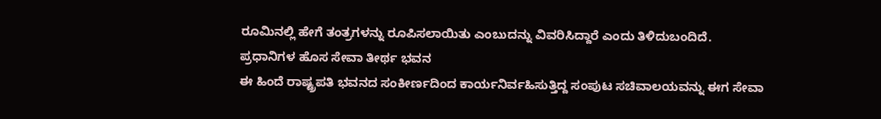ರೂಮಿನಲ್ಲಿ ಹೇಗೆ ತಂತ್ರಗಳನ್ನು ರೂಪಿಸಲಾಯಿತು ಎಂಬುದನ್ನು ವಿವರಿಸಿದ್ದಾರೆ ಎಂದು ತಿಳಿದುಬಂದಿದೆ.
ಪ್ರಧಾನಿಗಳ ಹೊಸ ಸೇವಾ ತೀರ್ಥ ಭವನ
ಈ ಹಿಂದೆ ರಾಷ್ಟ್ರಪತಿ ಭವನದ ಸಂಕೀರ್ಣದಿಂದ ಕಾರ್ಯನಿರ್ವಹಿಸುತ್ತಿದ್ದ ಸಂಪುಟ ಸಚಿವಾಲಯವನ್ನು ಈಗ ಸೇವಾ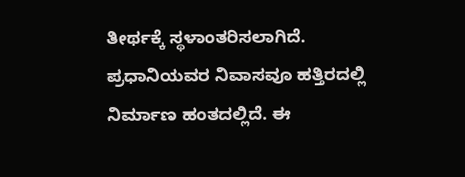ತೀರ್ಥಕ್ಕೆ ಸ್ಥಳಾಂತರಿಸಲಾಗಿದೆ. ಪ್ರಧಾನಿಯವರ ನಿವಾಸವೂ ಹತ್ತಿರದಲ್ಲಿ ನಿರ್ಮಾಣ ಹಂತದಲ್ಲಿದೆ. ಈ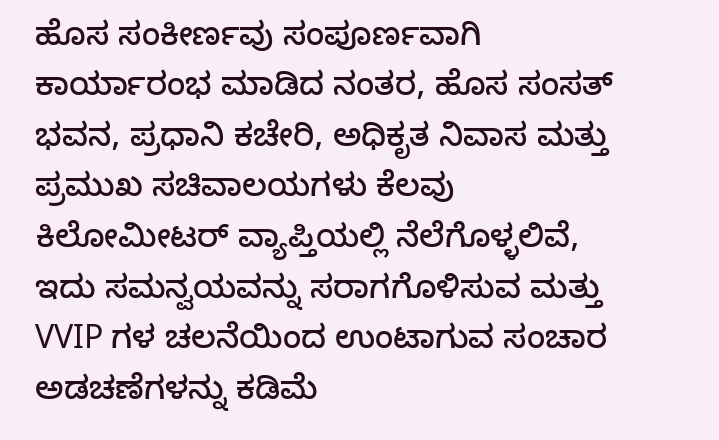ಹೊಸ ಸಂಕೀರ್ಣವು ಸಂಪೂರ್ಣವಾಗಿ ಕಾರ್ಯಾರಂಭ ಮಾಡಿದ ನಂತರ, ಹೊಸ ಸಂಸತ್ ಭವನ, ಪ್ರಧಾನಿ ಕಚೇರಿ, ಅಧಿಕೃತ ನಿವಾಸ ಮತ್ತು ಪ್ರಮುಖ ಸಚಿವಾಲಯಗಳು ಕೆಲವು ಕಿಲೋಮೀಟರ್ ವ್ಯಾಪ್ತಿಯಲ್ಲಿ ನೆಲೆಗೊಳ್ಳಲಿವೆ, ಇದು ಸಮನ್ವಯವನ್ನು ಸರಾಗಗೊಳಿಸುವ ಮತ್ತು VVIP ಗಳ ಚಲನೆಯಿಂದ ಉಂಟಾಗುವ ಸಂಚಾರ ಅಡಚಣೆಗಳನ್ನು ಕಡಿಮೆ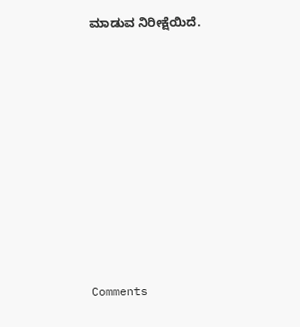ಮಾಡುವ ನಿರೀಕ್ಷೆಯಿದೆ.










Comments